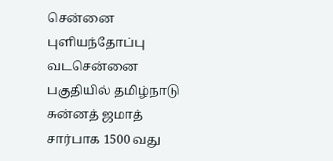சென்னை புளியந்தோப்பு வடசென்னை பகுதியில் தமிழ்நாடு சுன்னத் ஜமாத் சார்பாக 1500 வது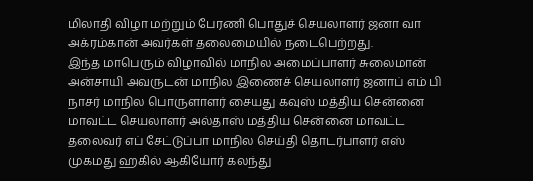மிலாதி விழா மற்றும் பேரணி பொதுச் செயலாளர் ஜனா வா அக்ரம்கான் அவர்கள் தலைமையில் நடைபெற்றது.
இந்த மாபெரும் விழாவில் மாநில அமைப்பாளர் சுலைமான் அன்சாயி அவருடன் மாநில இணைச் செயலாளர் ஜனாப் எம் பி நாசர் மாநில பொருளாளர் சையது கவுஸ் மத்திய சென்னை மாவட்ட செயலாளர் அல்தாஸ் மத்திய சென்னை மாவட்ட தலைவர் எப் சேட்டுப்பா மாநில செய்தி தொடர்பாளர் எஸ் முகமது ஹகில் ஆகியோர் கலந்து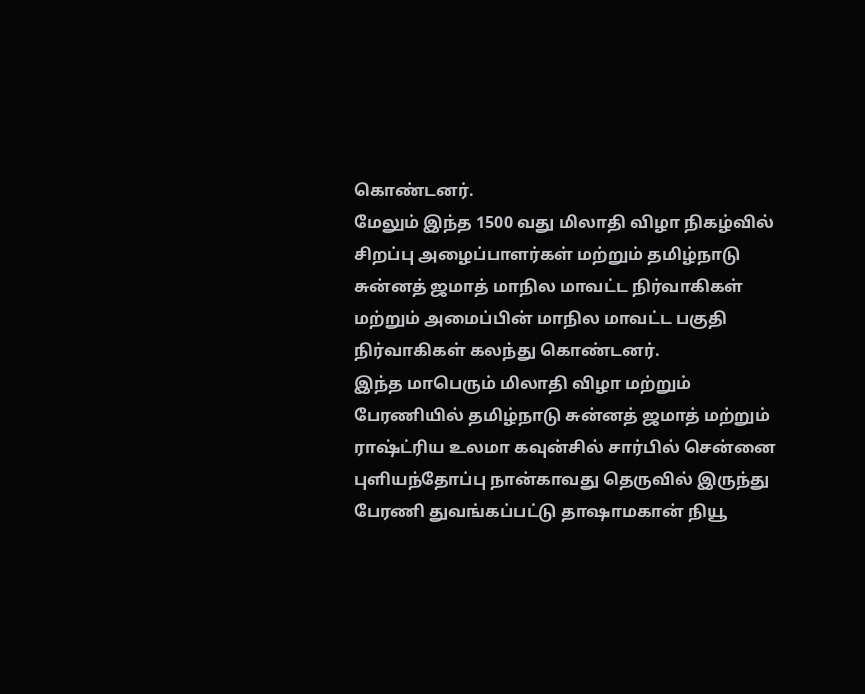கொண்டனர்.
மேலும் இந்த 1500 வது மிலாதி விழா நிகழ்வில் சிறப்பு அழைப்பாளர்கள் மற்றும் தமிழ்நாடு சுன்னத் ஜமாத் மாநில மாவட்ட நிர்வாகிகள் மற்றும் அமைப்பின் மாநில மாவட்ட பகுதி நிர்வாகிகள் கலந்து கொண்டனர்.
இந்த மாபெரும் மிலாதி விழா மற்றும் பேரணியில் தமிழ்நாடு சுன்னத் ஜமாத் மற்றும் ராஷ்ட்ரிய உலமா கவுன்சில் சார்பில் சென்னை புளியந்தோப்பு நான்காவது தெருவில் இருந்து பேரணி துவங்கப்பட்டு தாஷாமகான் நியூ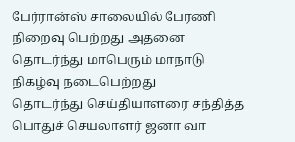பேர்ரான்ஸ் சாலையில் பேரணி நிறைவு பெற்றது அதனை தொடர்ந்து மாபெரும் மாநாடு நிகழ்வு நடைபெற்றது
தொடர்ந்து செய்தியாளரை சந்தித்த பொதுச் செயலாளர் ஜனா வா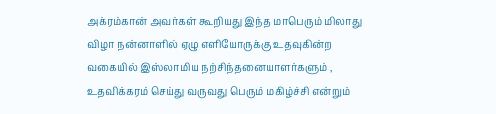அக்ரம்கான் அவர்கள் கூறியது இந்த மாபெரும் மிலாது விழா நன்னாளில் ஏழு எளியோருக்கு உதவுகின்ற வகையில் இஸ்லாமிய நற்சிந்தனையாளர்களும் , உதவிக்கரம் செய்து வருவது பெரும் மகிழ்ச்சி என்றும்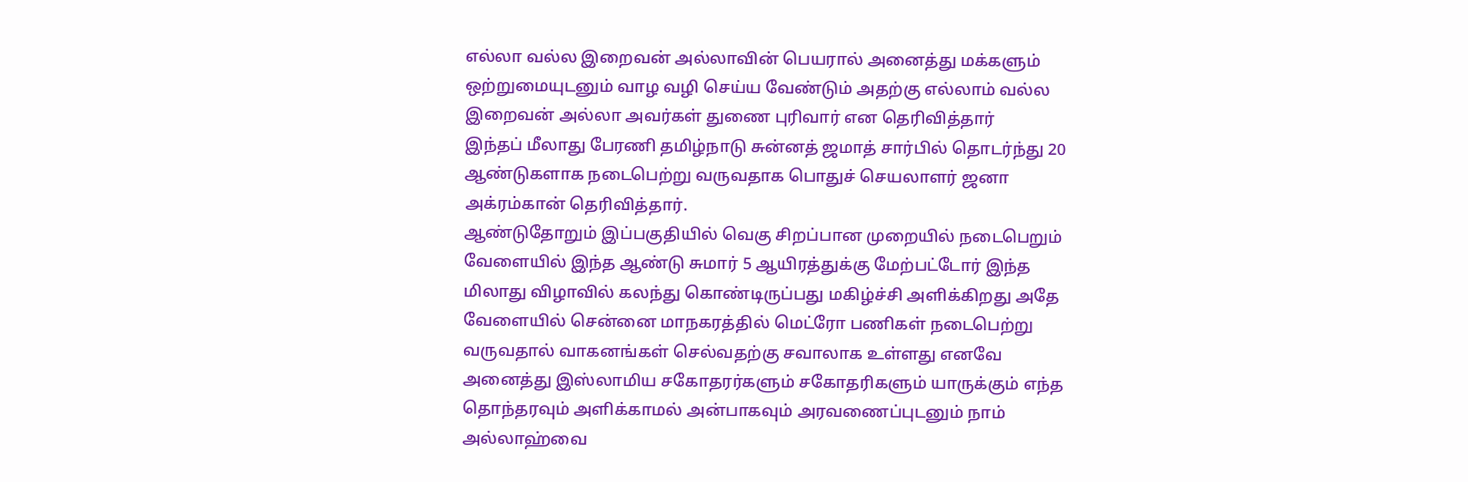எல்லா வல்ல இறைவன் அல்லாவின் பெயரால் அனைத்து மக்களும் ஒற்றுமையுடனும் வாழ வழி செய்ய வேண்டும் அதற்கு எல்லாம் வல்ல இறைவன் அல்லா அவர்கள் துணை புரிவார் என தெரிவித்தார்
இந்தப் மீலாது பேரணி தமிழ்நாடு சுன்னத் ஜமாத் சார்பில் தொடர்ந்து 20 ஆண்டுகளாக நடைபெற்று வருவதாக பொதுச் செயலாளர் ஜனா அக்ரம்கான் தெரிவித்தார்.
ஆண்டுதோறும் இப்பகுதியில் வெகு சிறப்பான முறையில் நடைபெறும் வேளையில் இந்த ஆண்டு சுமார் 5 ஆயிரத்துக்கு மேற்பட்டோர் இந்த மிலாது விழாவில் கலந்து கொண்டிருப்பது மகிழ்ச்சி அளிக்கிறது அதே வேளையில் சென்னை மாநகரத்தில் மெட்ரோ பணிகள் நடைபெற்று வருவதால் வாகனங்கள் செல்வதற்கு சவாலாக உள்ளது எனவே அனைத்து இஸ்லாமிய சகோதரர்களும் சகோதரிகளும் யாருக்கும் எந்த தொந்தரவும் அளிக்காமல் அன்பாகவும் அரவணைப்புடனும் நாம் அல்லாஹ்வை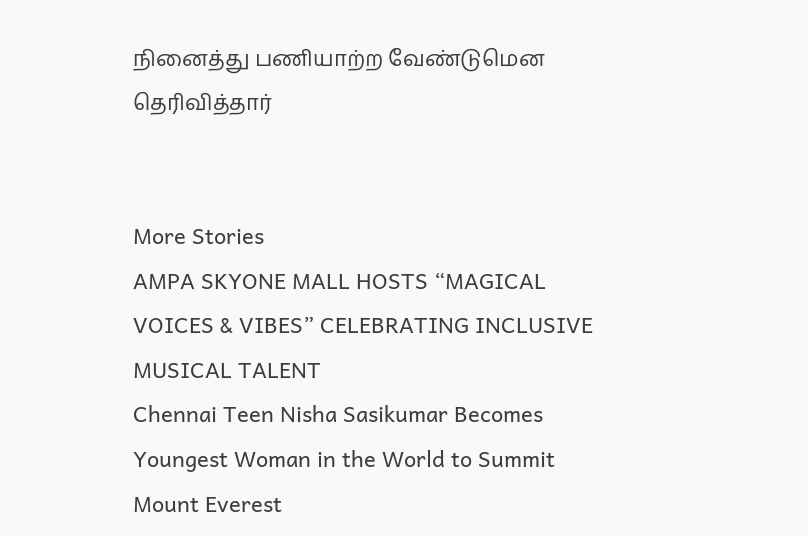நினைத்து பணியாற்ற வேண்டுமென தெரிவித்தார்


More Stories
AMPA SKYONE MALL HOSTS “MAGICAL VOICES & VIBES” CELEBRATING INCLUSIVE MUSICAL TALENT
Chennai Teen Nisha Sasikumar Becomes Youngest Woman in the World to Summit Mount Everest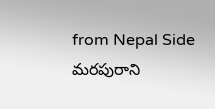from Nepal Side
మరపురాని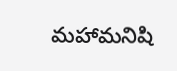మహామనిషి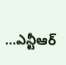…ఎన్టీఆర్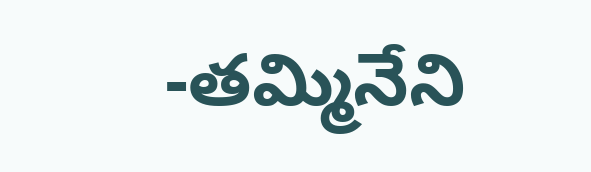-తమ్మినేని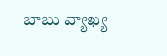బాబు వ్యాఖ్య